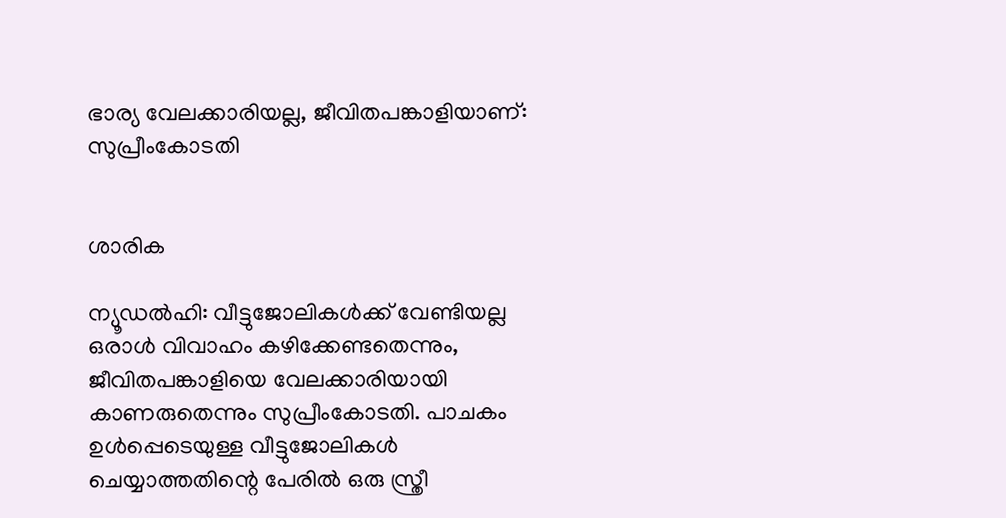ഭാര്യ വേലക്കാരിയല്ല, ജീവിതപങ്കാളിയാണ്: സുപ്രീംകോടതി


ശാരിക

ന്യൂഡല്‍ഹി: വീട്ടുജോലികൾക്ക് വേണ്ടിയല്ല ഒരാൾ വിവാഹം കഴിക്കേണ്ടതെന്നും, ജീവിതപങ്കാളിയെ വേലക്കാരിയായി കാണരുതെന്നും സുപ്രീംകോടതി. പാചകം ഉൾപ്പെടെയുള്ള വീട്ടുജോലികൾ ചെയ്യാത്തതിന്റെ പേരിൽ ഒരു സ്ത്രീ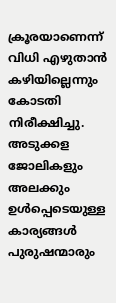ക്രൂരയാണെന്ന് വിധി എഴുതാൻ കഴിയില്ലെന്നും കോടതി നിരീക്ഷിച്ചു. അടുക്കള ജോലികളും അലക്കും ഉൾപ്പെടെയുള്ള കാര്യങ്ങൾ പുരുഷന്മാരും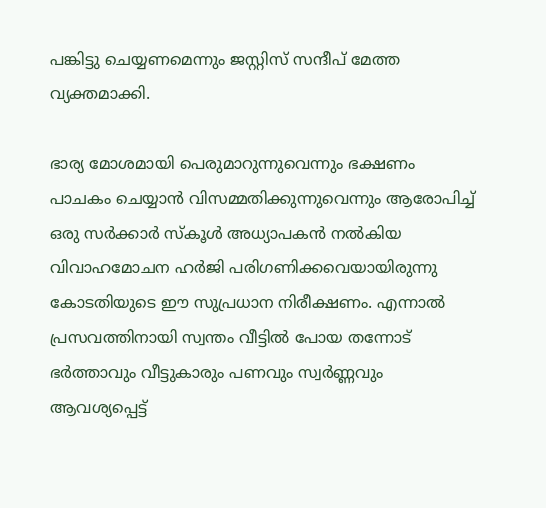പങ്കിട്ടു ചെയ്യണമെന്നും ജസ്റ്റിസ് സന്ദീപ് മേത്ത വ്യക്തമാക്കി.

ഭാര്യ മോശമായി പെരുമാറുന്നുവെന്നും ഭക്ഷണം പാചകം ചെയ്യാൻ വിസമ്മതിക്കുന്നുവെന്നും ആരോപിച്ച് ഒരു സർക്കാർ സ്കൂൾ അധ്യാപകൻ നൽകിയ വിവാഹമോചന ഹർജി പരിഗണിക്കവെയായിരുന്നു കോടതിയുടെ ഈ സുപ്രധാന നിരീക്ഷണം. എന്നാൽ പ്രസവത്തിനായി സ്വന്തം വീട്ടിൽ പോയ തന്നോട് ഭർത്താവും വീട്ടുകാരും പണവും സ്വർണ്ണവും ആവശ്യപ്പെട്ട്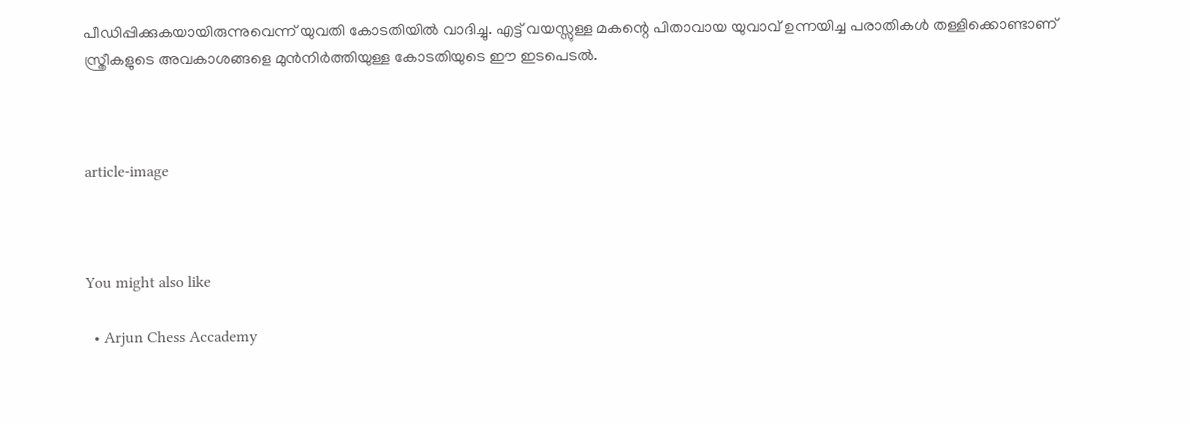പീഡിപ്പിക്കുകയായിരുന്നുവെന്ന് യുവതി കോടതിയിൽ വാദിച്ചു. എട്ട് വയസ്സുള്ള മകന്റെ പിതാവായ യുവാവ് ഉന്നയിച്ച പരാതികൾ തള്ളിക്കൊണ്ടാണ് സ്ത്രീകളുടെ അവകാശങ്ങളെ മുൻനിർത്തിയുള്ള കോടതിയുടെ ഈ ഇടപെടൽ.



article-image



You might also like

  • Arjun Chess Accademy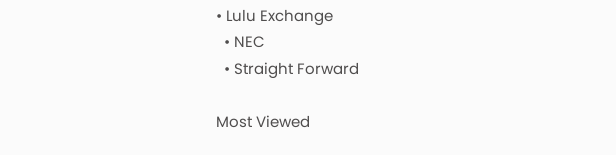• Lulu Exchange
  • NEC
  • Straight Forward

Most Viewed